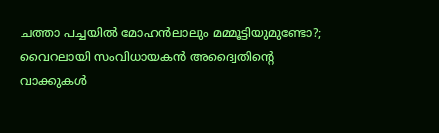ചത്താ പച്ചയിൽ മോഹൻലാലും മമ്മൂട്ടിയുമുണ്ടോ?; വൈറലായി സംവിധായകൻ അദ്വൈതിൻ്റെ വാക്കുകൾ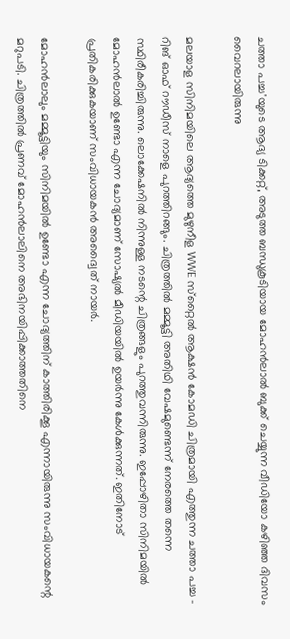ചത്താ പച്ച'യുടെ ആദ്യ ടിക്കറ്റ്, അടുത്ത ബന്ധുകൂടിയായ മോഹൻലാൽ ബുക്ക് ചെയ്യുന്ന വീഡിയോ കഴിഞ്ഞ ദിവസം വൈറലായിരുന്നു

മലയാള സിനിമയിലെ ആദ്യത്തെ മുഴുനീള WWE സ്‌റ്റൈൽ ആക്ഷൻ കോമഡി ചിത്രമായി എത്തുന്ന ചത്താ പച്ച - റിങ് ഓഫ് റൗഡീസ് നാളെ പുറത്തിറങ്ങും. ചിത്രത്തില്‍ മമ്മൂട്ടി അതിഥി വേഷമുണ്ടെന്ന് നേരത്തെ തന്നെ സ്ഥിരീകരിച്ചിരുന്നു. ലൊക്കേഷനില്‍ നിന്നുള്ള നടന്റെ ചിത്രങ്ങളും പുറത്തുവന്നിരുന്നു. ഇപ്പോഴിതാ സിനിമയിൽ മോഹൻലാൽ ഉണ്ടോ എന്ന ചോദ്യമാണ് സോഷ്യൽ മീഡിയയിൽ ഉയർന്നു കേൾക്കുന്നത്. ഇതിനോട് പ്രതികരിക്കുകയാണ് സംവിധായകൻ അദ്വൈത് നായർ.

മോഹൻലാലും മമ്മൂട്ടിയും സിനിമയിൽ ഉണ്ടോ എന്ന ചോദ്യത്തിന് കാത്തിരിക്കൂ എന്നായിരുന്നു സംവിധായകന്റെ മറുപടി. ചിത്രത്തിൽ പ്രണവ് മോഹൻലാലിനെ അഭിനയിപ്പിക്കാത്തതിനെ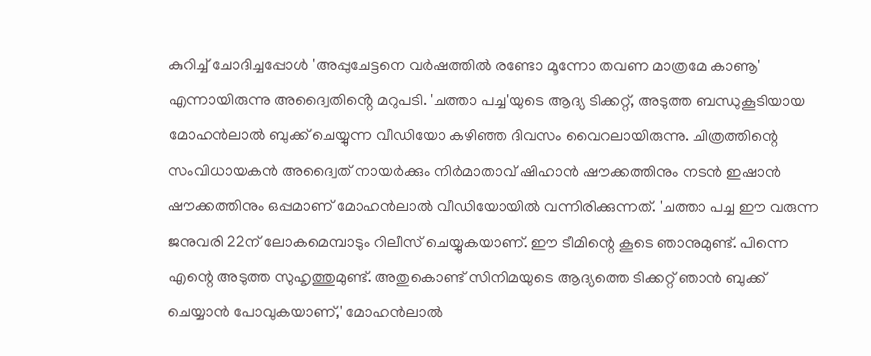കുറിച്ച് ചോദിച്ചപ്പോൾ 'അപ്പുചേട്ടനെ വർഷത്തിൽ രണ്ടോ മൂന്നോ തവണ മാത്രമേ കാണൂ' എന്നായിരുന്നു അദ്വൈതിൻ്റെ മറുപടി. 'ചത്താ പച്ച'യുടെ ആദ്യ ടിക്കറ്റ്, അടുത്ത ബന്ധുകൂടിയായ മോഹൻലാൽ ബുക്ക് ചെയ്യുന്ന വീഡിയോ കഴിഞ്ഞ ദിവസം വൈറലായിരുന്നു. ചിത്രത്തിന്റെ സംവിധായകൻ അദ്വൈത് നായർക്കും നിർമാതാവ് ഷിഹാൻ ഷൗക്കത്തിനും നടൻ ഇഷാൻ ഷൗക്കത്തിനും ഒപ്പമാണ് മോഹൻലാൽ വീഡിയോയിൽ വന്നിരിക്കുന്നത്. 'ചത്താ പച്ച ഈ വരുന്ന ജനുവരി 22ന് ലോകമെമ്പാടും റിലീസ് ചെയ്യുകയാണ്. ഈ ടീമിന്റെ കൂടെ ഞാനുമുണ്ട്. പിന്നെ എന്റെ അടുത്ത സുഹൃത്തുമുണ്ട്. അതുകൊണ്ട് സിനിമയുടെ ആദ്യത്തെ ടിക്കറ്റ് ഞാൻ ബുക്ക് ചെയ്യാൻ പോവുകയാണ്,' മോഹൻലാൽ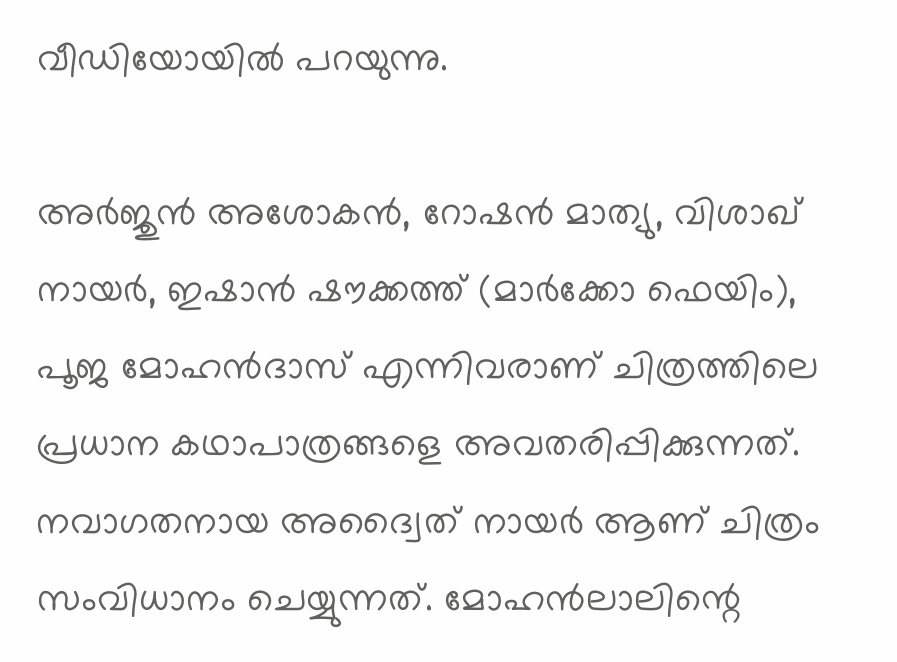വീഡിയോയിൽ പറയുന്നു.

അർജുൻ അശോകൻ, റോഷൻ മാത്യു, വിശാഖ് നായർ, ഇഷാൻ ഷൗക്കത്ത് (മാർക്കോ ഫെയിം), പൂജ മോഹൻദാസ് എന്നിവരാണ് ചിത്രത്തിലെ പ്രധാന കഥാപാത്രങ്ങളെ അവതരിപ്പിക്കുന്നത്. നവാഗതനായ അദ്വൈത് നായർ ആണ് ചിത്രം സംവിധാനം ചെയ്യുന്നത്. മോഹൻലാലിന്റെ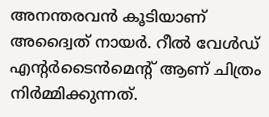അനന്തരവൻ കൂടിയാണ് അദ്വൈത് നായർ. റീൽ വേൾഡ് എന്റർടൈൻമെന്റ് ആണ് ചിത്രം നിർമ്മിക്കുന്നത്.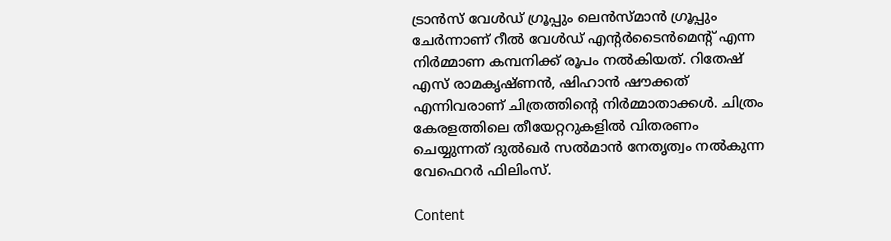ട്രാൻസ് വേൾഡ് ഗ്രൂപ്പും ലെൻസ്മാൻ ഗ്രൂപ്പും ചേർന്നാണ് റീൽ വേൾഡ് എന്റർടൈൻമെന്റ് എന്ന നിർമ്മാണ കമ്പനിക്ക് രൂപം നൽകിയത്. റിതേഷ് എസ് രാമകൃഷ്ണൻ, ഷിഹാൻ ഷൗക്കത് എന്നിവരാണ് ചിത്രത്തിന്റെ നിർമ്മാതാക്കൾ. ചിത്രം കേരളത്തിലെ തീയേറ്ററുകളിൽ വിതരണം ചെയ്യുന്നത് ദുൽഖർ സൽമാൻ നേതൃത്വം നൽകുന്ന വേഫെറർ ഫിലിംസ്.

Content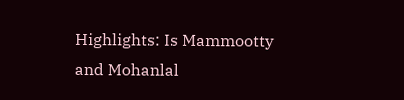Highlights: Is Mammootty and Mohanlal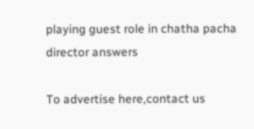playing guest role in chatha pacha director answers

To advertise here,contact us